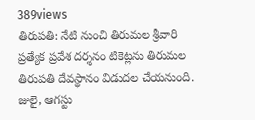389views
తిరుపతి: నేటి నుంచి తిరుమల శ్రీవారి ప్రత్యేక ప్రవేశ దర్శనం టికెట్లను తిరుమల తిరుపతి దేవస్థానం విడుదల చేయనుంది. జులై, ఆగస్టు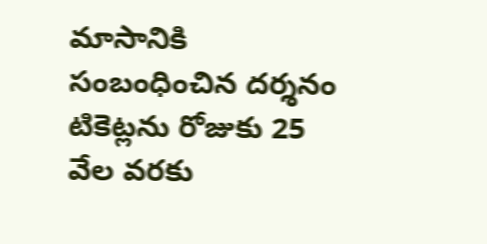మాసానికి సంబంధించిన దర్శనం టికెట్లను రోజుకు 25 వేల వరకు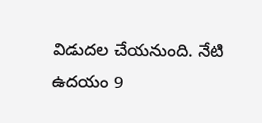విడుదల చేయనుంది. నేటి ఉదయం 9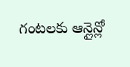గంటలకు ఆన్లైన్లో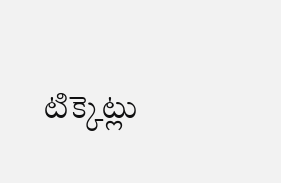టిక్కెట్లు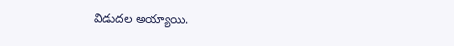విడుదల అయ్యాయి.